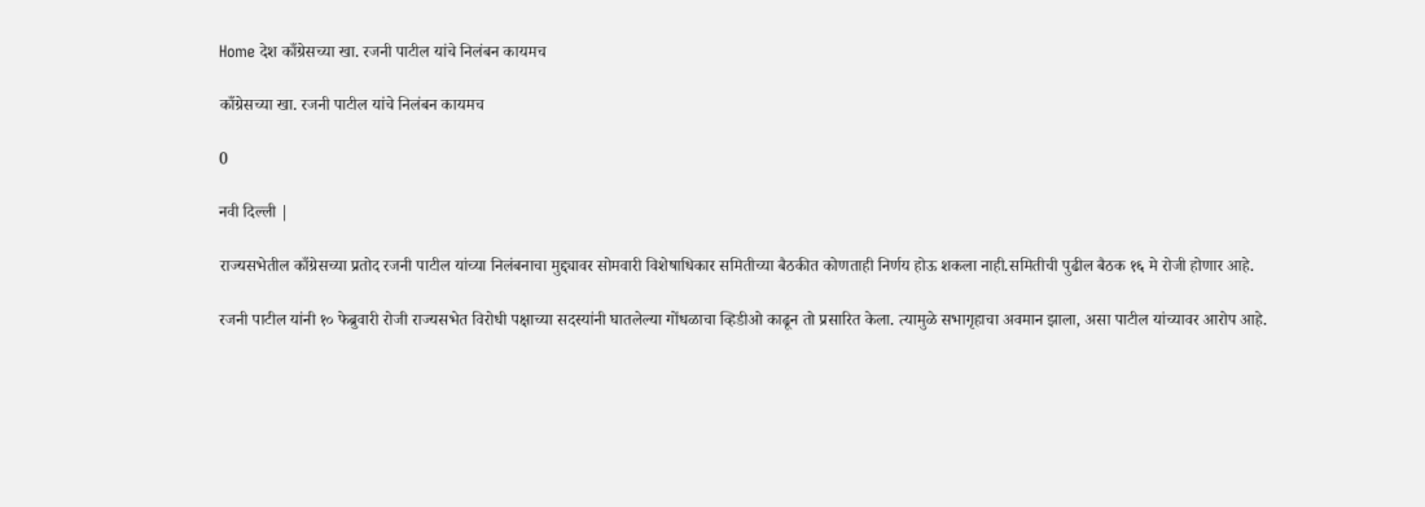Home देश काँग्रेसच्या खा. रजनी पाटील यांचे निलंबन कायमच

काँग्रेसच्या खा. रजनी पाटील यांचे निलंबन कायमच

0

नवी दिल्ली |

राज्यसभेतील काँग्रेसच्या प्रतोद रजनी पाटील यांच्या निलंबनाचा मुद्द्यावर सोमवारी विशेषाधिकार समितीच्या बैठकीत कोणताही निर्णय होऊ शकला नाही.समितीची पुढील बैठक १६ मे रोजी होणार आहे.

रजनी पाटील यांनी १० फेब्रुवारी रोजी राज्यसभेत विरोधी पक्षाच्या सदस्यांनी घातलेल्या गोंधळाचा व्हिडीओ काढून तो प्रसारित केला. त्यामुळे सभागृहाचा अवमान झाला, असा पाटील यांच्यावर आरोप आहे.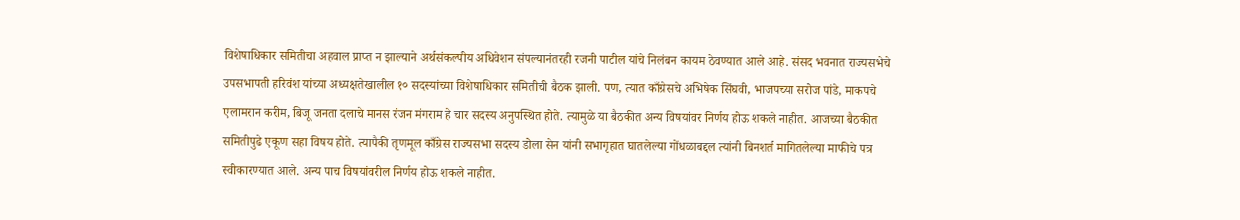विशेषाधिकार समितीचा अहवाल प्राप्त न झाल्याने अर्थसंकल्पीय अधिवेशन संपल्यानंतरही रजनी पाटील यांचे निलंबन कायम ठेवण्यात आले आहे. संसद भवनात राज्यसभेचे उपसभापती हरिवंश यांच्या अध्यक्षतेखालील १० सदस्यांच्या विशेषाधिकार समितीची बैठक झाली. पण, त्यात काँग्रेसचे अभिषेक सिंघवी, भाजपच्या सरोज पांडे, माकपचे एलामरान करीम, बिजू जनता दलाचे मानस रंजन मंगराम हे चार सदस्य अनुपस्थित होते. त्यामुळे या बैठकीत अन्य विषयांवर निर्णय होऊ शकले नाहीत. आजच्या बैठकीत समितीपुढे एकूण सहा विषय होते. त्यापैकी तृणमूल काँग्रेस राज्यसभा सदस्य डोला सेन यांनी सभागृहात घातलेल्या गोंधळाबद्दल त्यांनी बिनशर्त मागितलेल्या माफीचे पत्र स्वीकारण्यात आले. अन्य पाच विषयांवरील निर्णय होऊ शकले नाहीत.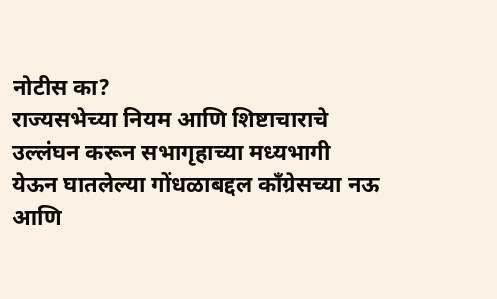नोटीस का?
राज्यसभेच्या नियम आणि शिष्टाचाराचे उल्लंघन करून सभागृहाच्या मध्यभागी येऊन घातलेल्या गोंधळाबद्दल काँग्रेसच्या नऊ आणि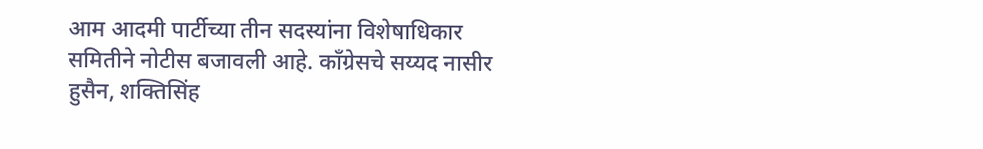आम आदमी पार्टीच्या तीन सदस्यांना विशेषाधिकार समितीने नोटीस बजावली आहे. काँग्रेसचे सय्यद नासीर हुसैन, शक्तिसिंह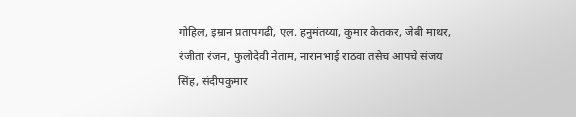गोहिल, इम्रान प्रतापगढी, एल. हनुमंतय्या, कुमार केतकर, जेबी माथर, रंजीता रंजन, फुलोदेवी नेताम, नारानभाई राठवा तसेच आपचे संजय सिंह, संदीपकुमार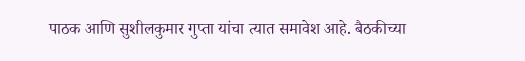पाठक आणि सुशीलकुमार गुप्ता यांचा त्यात समावेश आहे. बैठकीच्या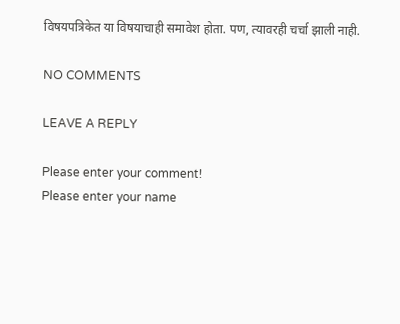विषयपत्रिकेत या विषयाचाही समावेश होता. पण, त्यावरही चर्चा झाली नाही.

NO COMMENTS

LEAVE A REPLY

Please enter your comment!
Please enter your name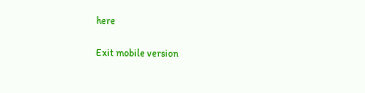here

Exit mobile version